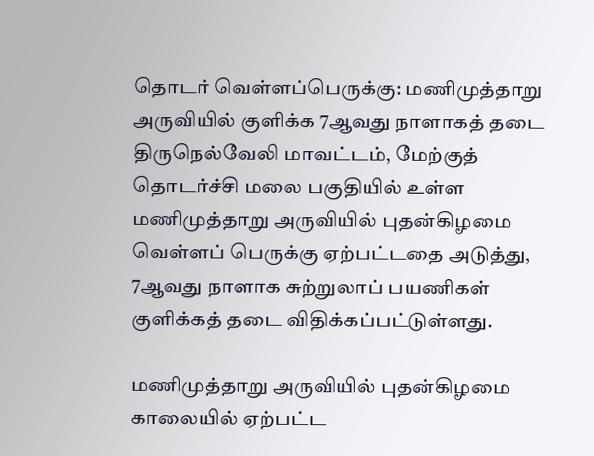தொடர் வெள்ளப்பெருக்கு: மணிமுத்தாறு அருவியில் குளிக்க 7ஆவது நாளாகத் தடை
திருநெல்வேலி மாவட்டம், மேற்குத் தொடர்ச்சி மலை பகுதியில் உள்ள மணிமுத்தாறு அருவியில் புதன்கிழமை வெள்ளப் பெருக்கு ஏற்பட்டதை அடுத்து, 7ஆவது நாளாக சுற்றுலாப் பயணிகள் குளிக்கத் தடை விதிக்கப்பட்டுள்ளது.

மணிமுத்தாறு அருவியில் புதன்கிழமை காலையில் ஏற்பட்ட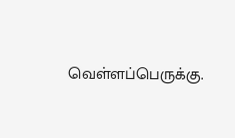வெள்ளப்பெருக்கு.